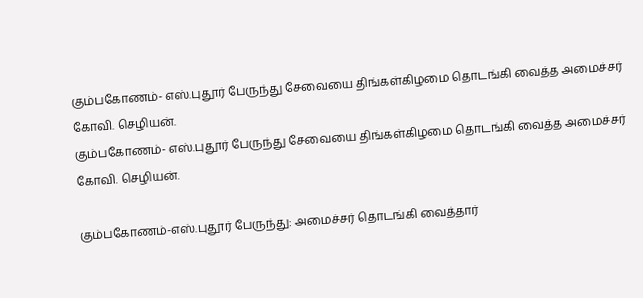கும்பகோணம்- எஸ்.புதூர் பேருந்து சேவையை திங்கள்கிழமை தொடங்கி வைத்த அமைச்சர் கோவி. செழியன்.
கும்பகோணம்- எஸ்.புதூர் பேருந்து சேவையை திங்கள்கிழமை தொடங்கி வைத்த அமைச்சர் கோவி. செழியன்.

கும்பகோணம்-எஸ்.புதூர் பேருந்து: அமைச்சர் தொடங்கி வைத்தார்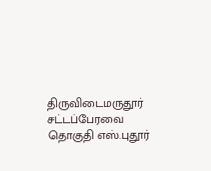திருவிடைமருதூர் சட்டப்பேரவை தொகுதி எஸ்.புதூர்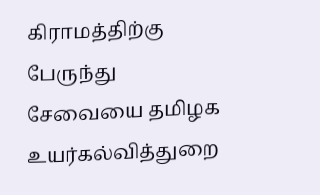கிராமத்திற்கு பேருந்து சேவையை தமிழக உயர்கல்வித்துறை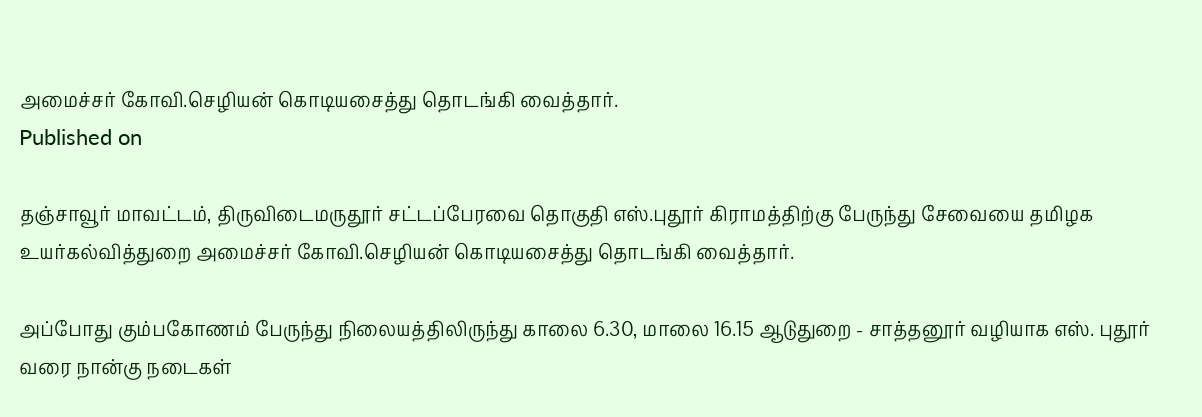அமைச்சர் கோவி.செழியன் கொடியசைத்து தொடங்கி வைத்தார்.
Published on

தஞ்சாவூர் மாவட்டம், திருவிடைமருதூர் சட்டப்பேரவை தொகுதி எஸ்.புதூர் கிராமத்திற்கு பேருந்து சேவையை தமிழக உயர்கல்வித்துறை அமைச்சர் கோவி.செழியன் கொடியசைத்து தொடங்கி வைத்தார்.

அப்போது கும்பகோணம் பேருந்து நிலையத்திலிருந்து காலை 6.30, மாலை 16.15 ஆடுதுறை - சாத்தனூர் வழியாக எஸ். புதூர் வரை நான்கு நடைகள்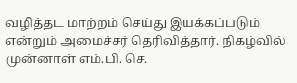வழித்தட மாற்றம் செய்து இயக்கப்படும் என்றும் அமைச்சர் தெரிவித்தார். நிகழ்வில் முன்னாள் எம்.பி. செ.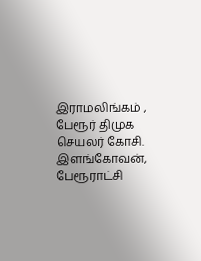இராமலிங்கம் , பேரூர் திமுக செயலர் கோசி. இளங்கோவன், பேரூராட்சி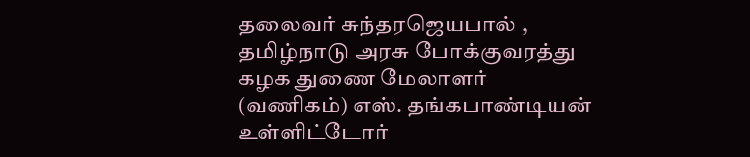தலைவர் சுந்தரஜெயபால் , தமிழ்நாடு அரசு போக்குவரத்து கழக துணை மேலாளர் (வணிகம்) எஸ். தங்கபாண்டியன் உள்ளிட்டோர்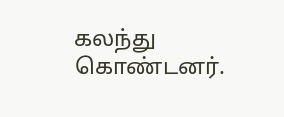கலந்து கொண்டனர்.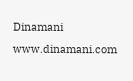Dinamani
www.dinamani.com